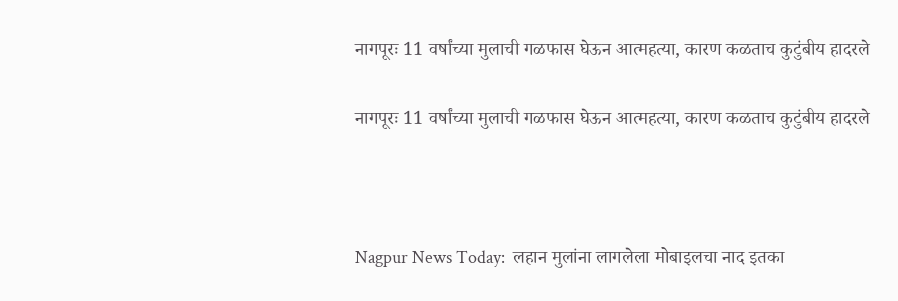नागपूरः 11 वर्षांच्या मुलाची गळफास घेऊन आत्महत्या, कारण कळताच कुटुंबीय हादरले

नागपूरः 11 वर्षांच्या मुलाची गळफास घेऊन आत्महत्या, कारण कळताच कुटुंबीय हादरले



Nagpur News Today:  लहान मुलांना लागलेला मोबाइलचा नाद इतका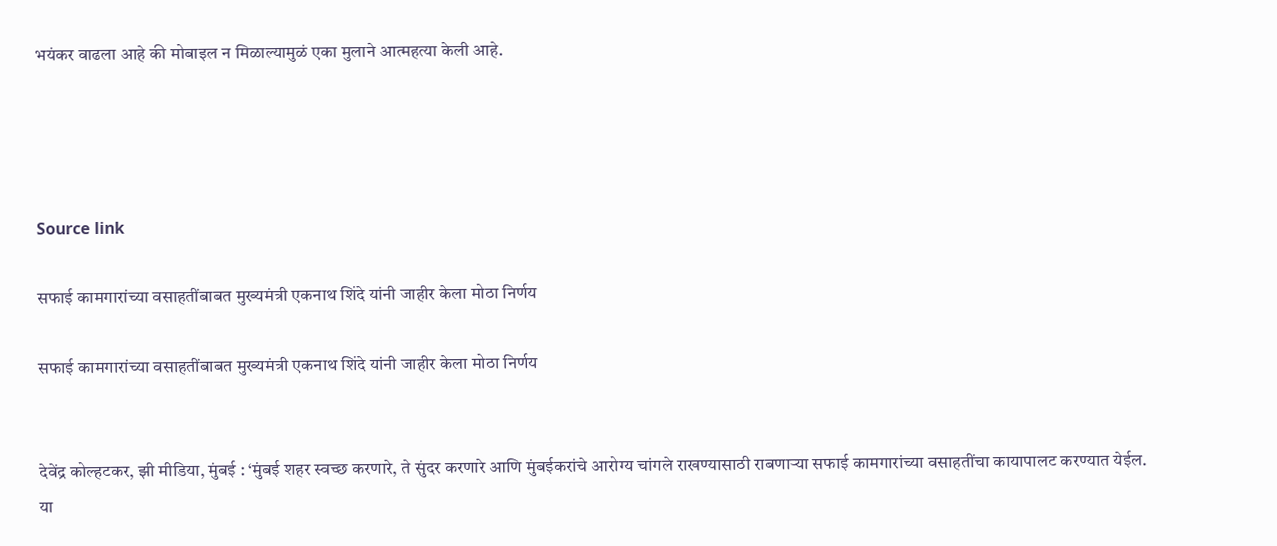भयंकर वाढला आहे की मोबाइल न मिळाल्यामुळं एका मुलाने आत्महत्या केली आहे.




Source link

सफाई कामगारांच्या वसाहतींबाबत मुख्यमंत्री एकनाथ शिंदे यांनी जाहीर केला मोठा निर्णय

सफाई कामगारांच्या वसाहतींबाबत मुख्यमंत्री एकनाथ शिंदे यांनी जाहीर केला मोठा निर्णय


देवेंद्र कोल्हटकर, झी मीडिया, मुंबई : ‘मुंबई शहर स्वच्छ करणारे, ते सुंदर करणारे आणि मुंबईकरांचे आरोग्य चांगले राखण्यासाठी राबणाऱ्या सफाई कामगारांच्या वसाहतींचा कायापालट करण्यात येईल. या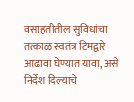वसाहतीतील सुविधांचा तत्काळ स्वतंत्र टिमद्वारे आढावा घेण्यात यावा, असे निर्देश दिल्याचे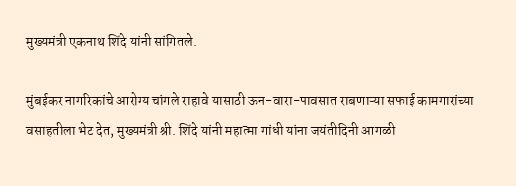मुख्यमंत्री एकनाथ शिंदे यांनी सांगितले.

मुंबईकर नागरिकांचे आरोग्य चांगले राहावे यासाठी ऊन-वारा-पावसात राबणाऱ्या सफाई कामगारांच्या वसाहतीला भेट देत, मुख्यमंत्री श्री. शिंदे यांनी महात्मा गांधी यांना जयंतीदिनी आगळी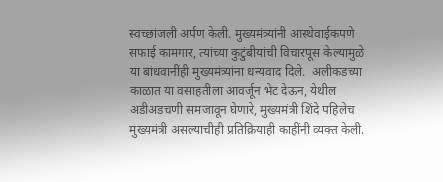स्वच्छांजली अर्पण केली. मुख्यमंत्र्यांनी आस्थेवाईकपणे सफाई कामगार, त्यांच्या कुटुंबीयांची विचारपूस केल्यामुळे या बांधवानींही मुख्यमंत्र्यांना धन्यवाद दिले.  अलीकडच्या काळात या वसाहतीला आवर्जून भेट देऊन, येथील अडीअडचणी समजावून घेणारे, मुख्यमंत्री शिंदे पहिलेच मुख्यमंत्री असल्याचीही प्रतिक्रियाही काहींनी व्यक्त केली.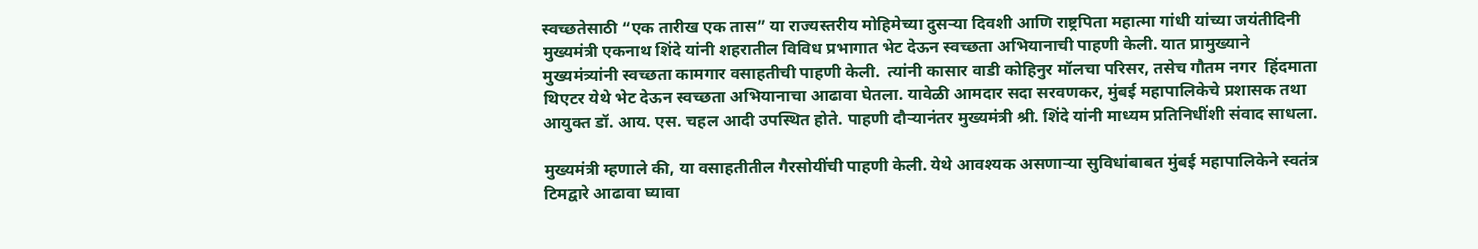स्वच्छतेसाठी “एक तारीख एक तास” या राज्यस्तरीय मोहिमेच्या दुसऱ्या दिवशी आणि राष्ट्रपिता महात्मा गांधी यांच्या जयंतीदिनी मुख्यमंत्री एकनाथ शिंदे यांनी शहरातील विविध प्रभागात भेट देऊन स्वच्छता अभियानाची पाहणी केली. यात प्रामुख्याने मुख्यमंत्र्यांनी स्वच्छता कामगार वसाहतीची पाहणी केली.  त्यांनी कासार वाडी कोहिनुर मॉलचा परिसर, तसेच गौतम नगर  हिंदमाता थिएटर येथे भेट देऊन स्वच्छता अभियानाचा आढावा घेतला. यावेळी आमदार सदा सरवणकर, मुंबई महापालिकेचे प्रशासक तथा आयुक्त डॉ. आय. एस. चहल आदी उपस्थित होते. पाहणी दौऱ्यानंतर मुख्यमंत्री श्री. शिंदे यांनी माध्यम प्रतिनिधींशी संवाद साधला.

मुख्यमंत्री म्हणाले की, या वसाहतीतील गैरसोयींची पाहणी केली. येथे आवश्यक असणाऱ्या सुविधांबाबत मुंबई महापालिकेने स्वतंत्र टिमद्वारे आढावा घ्यावा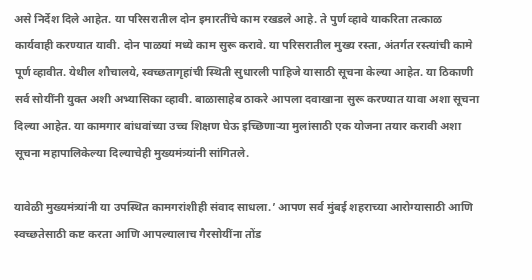असे निर्देश दिले आहेत. या परिसरातील दोन इमारतींचे काम रखडले आहे. ते पुर्ण व्हावे याकरिता तत्काळ कार्यवाही करण्यात यावी. दोन पाळयां मध्ये काम सुरू करावे. या परिसरातील मुख्य रस्ता, अंतर्गत रस्त्यांची कामे पूर्ण व्हावीत. येथील शौचालये, स्वच्छतागृहांची स्थिती सुधारली पाहिजे यासाठी सूचना केल्या आहेत. या ठिकाणी सर्व सोयींनी युक्त अशी अभ्यासिका व्हावी. बाळासाहेब ठाकरे आपला दवाखाना सुरू करण्यात यावा अशा सूचना दिल्या आहेत. या कामगार बांधवांच्या उच्च शिक्षण घेऊ इच्छिणाऱ्या मुलांसाठी एक योजना तयार करावी अशा सूचना महापालिकेल्या दिल्याचेही मुख्यमंत्र्यांनी सांगितले.

यावेळी मुख्यमंत्र्यांनी या उपस्थित कामगरांशीही संवाद साधला.’ आपण सर्व मुंबई शहराच्या आरोग्यासाठी आणि स्वच्छतेसाठी कष्ट करता आणि आपल्यालाच गैरसोयींना तोंड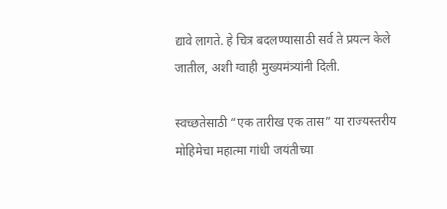द्यावे लागते. हे चित्र बदलण्यासाठी सर्व ते प्रयत्न केले जातील, अशी ग्वाही मुख्यमंत्र्यांनी दिली.

स्वच्छतेसाठी “एक तारीख एक तास” या राज्यस्तरीय मोहिमेचा महात्मा गांधी जयंतीच्या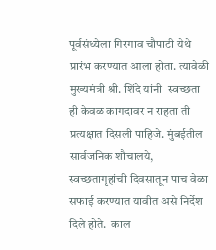पूर्वसंध्येला गिरगाव चौपाटी येथे प्रारंभ करण्यात आला होता. त्यावेळी मुख्यमंत्री श्री. शिंदे यांनी  स्वच्छता ही केवळ कागदावर न राहता ती प्रत्यक्षात दिसली पाहिजे. मुंबईतील सार्वजनिक शौचालये, स्वच्छतागृहांची दिवसातून पाच वेळा सफाई करण्यात यावीत असे निर्देश दिले होते.  काल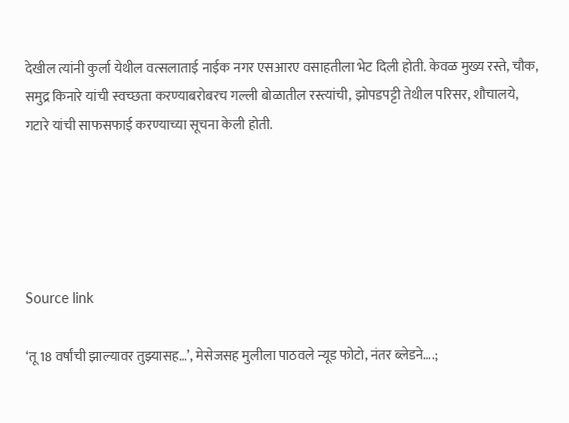देखील त्यांनी कुर्ला येथील वत्सलाताई नाईक नगर एसआरए वसाहतीला भेट दिली होती. केवळ मुख्य रस्ते, चौक, समुद्र किनारे यांची स्वच्छता करण्याबरोबरच गल्ली बोळातील रस्त्यांची, झोपडपट्टी तेथील परिसर, शौचालये, गटारे यांची साफसफाई करण्याच्या सूचना केली होती.





Source link

‘तू 18 वर्षांची झाल्यावर तुझ्यासह…’, मेसेजसह मुलीला पाठवले न्यूड फोटो, नंतर ब्लेडने….;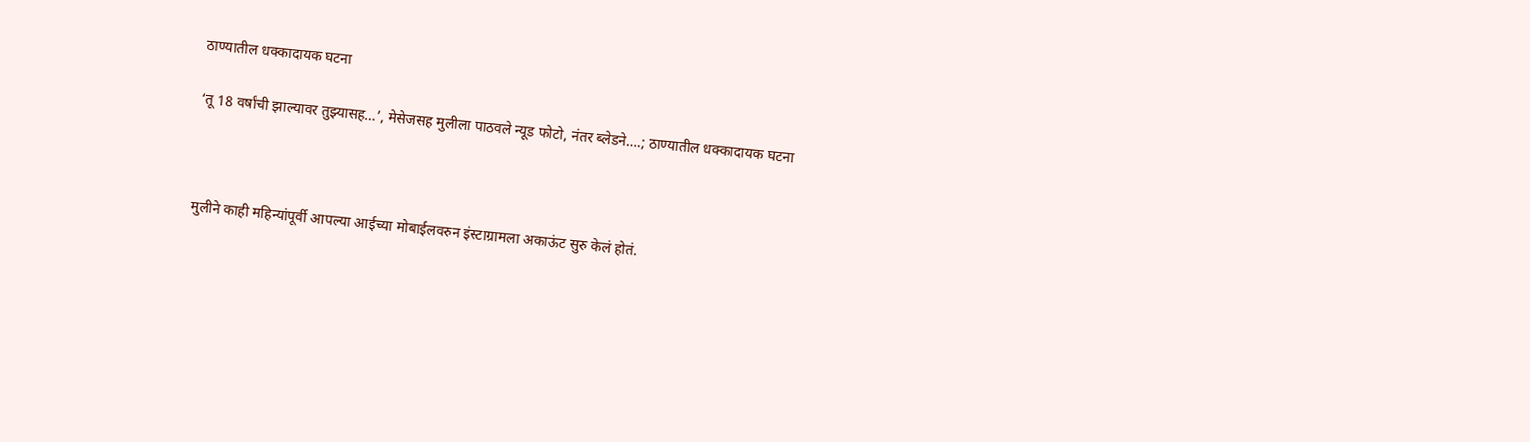ठाण्यातील धक्कादायक घटना

‘तू 18 वर्षांची झाल्यावर तुझ्यासह…’, मेसेजसह मुलीला पाठवले न्यूड फोटो, नंतर ब्लेडने….; ठाण्यातील धक्कादायक घटना



मुलीने काही महिन्यांपूर्वी आपल्या आईच्या मोबाईलवरुन इंस्टाग्रामला अकाऊंट सुरु केलं होतं.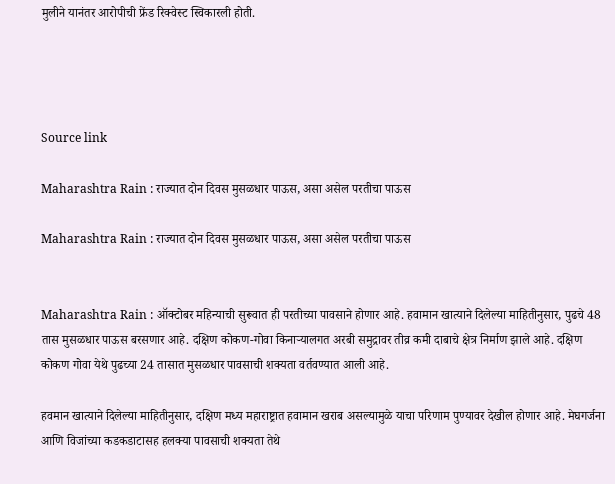मुलीने यानंतर आरोपीची फ्रेंड रिक्वेस्ट स्विकारली होती.




Source link

Maharashtra Rain : राज्यात दोन दिवस मुसळधार पाऊस, असा असेल परतीचा पाऊस

Maharashtra Rain : राज्यात दोन दिवस मुसळधार पाऊस, असा असेल परतीचा पाऊस


Maharashtra Rain : ऑक्टोबर महिन्याची सुरूवात ही परतीच्या पावसाने होणार आहे. हवामान खात्याने दिलेल्या माहितीनुसार, पुढचे 48 तास मुसळधार पाऊस बरसणार आहे. दक्षिण कोकण-गोवा किनाऱ्यालगत अरबी समुद्रावर तीव्र कमी दाबाचे क्षेत्र निर्माण झाले आहे. दक्षिण कोकण गोवा येथे पुढच्या 24 तासात मुसळधार पावसाची शक्यता वर्तवण्यात आली आहे.

हवमान खात्याने दिलेल्या माहितीनुसार, दक्षिण मध्य महाराष्ट्रात हवामान खराब असल्यामुळे याचा परिणाम पुण्यावर देखील होणार आहे. मेघगर्जना आणि विजांच्या कडकडाटासह हलक्या पावसाची शक्यता तेथे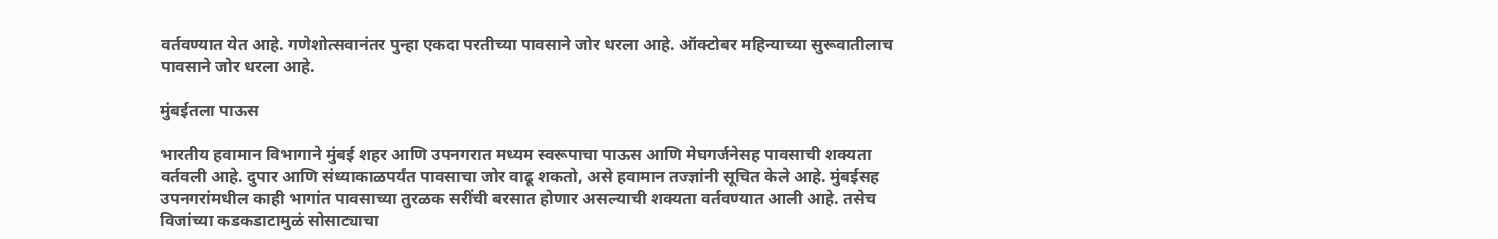वर्तवण्यात येत आहे. गणेशोत्सवानंतर पुन्हा एकदा परतीच्या पावसाने जोर धरला आहे. ऑक्टोबर महिन्याच्या सुरूवातीलाच पावसाने जोर धरला आहे.

मुंबईतला पाऊस

भारतीय हवामान विभागाने मुंबई शहर आणि उपनगरात मध्यम स्वरूपाचा पाऊस आणि मेघगर्जनेसह पावसाची शक्यता वर्तवली आहे. दुपार आणि संध्याकाळपर्यंत पावसाचा जोर वाढू शकतो, असे हवामान तज्ज्ञांनी सूचित केले आहे. मुंबईसह उपनगरांमधील काही भागांत पावसाच्या तुरळक सरींची बरसात होणार असल्याची शक्यता वर्तवण्यात आली आहे. तसेच विजांच्या कडकडाटामुळं सोसाट्याचा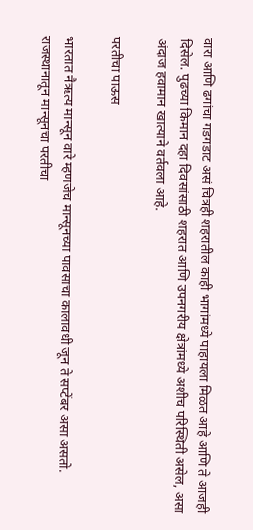वारा आणि ढगांचा गडगडाट असं चित्रही शहरातील काही भागांमध्ये पाहायला मिळत आहे आणि ते आजही दिसेल. पुढच्या किमान दहा दिवसांसाठी शहरात आणि उपनगरीय क्षेत्रांमध्ये अशीच परिस्थिती असेल, असा अंदाज हवामान खात्याने वर्तवला आहे.

परतीचा पाऊस

भारतात नैऋत्य मान्सून वारे म्हणजेच मान्सूनच्या पावसाचा कालावधी जून ते सप्टेंबर असा असतो. राजस्थानातून मान्सूनचा परतीचा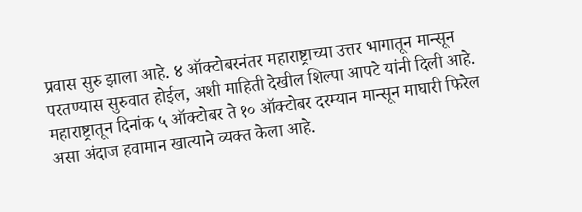प्रवास सुरु झाला आहे. ४ ऑक्टोबरनंतर महाराष्ट्राच्या उत्तर भागातून मान्सून परतण्यास सुरुवात होईल, अशी माहिती देखील शिल्पा आपटे यांनी दिली आहे. महाराष्ट्रातून दिनांक ५ ऑक्टोबर ते १० ऑक्टोबर दरम्यान मान्सून माघारी फिरेल असा अंदाज हवामान खात्याने व्यक्त केला आहे.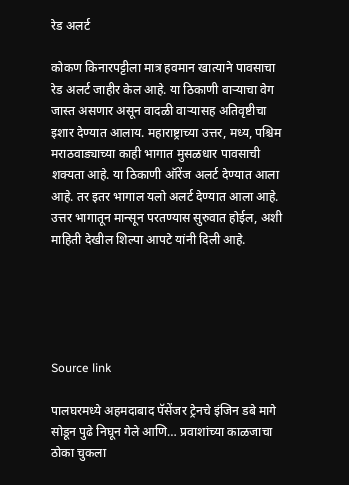रेड अलर्ट

कोकण किनारपट्टीला मात्र हवमान खात्याने पावसाचा रेड अलर्ट जाहीर केल आहे. या ठिकाणी वाऱ्याचा वेग जास्त असणार असून वादळी वाऱ्यासह अतिवृष्टीचा इशार देण्यात आलाय. महाराष्ट्राच्या उत्तर, मध्य, पश्चिम मराठवाड्याच्या काही भागात मुसळधार पावसाची शक्यता आहे. या ठिकाणी ऑरेंज अलर्ट देण्यात आला आहे. तर इतर भागाल यलो अलर्ट देण्यात आला आहे. उत्तर भागातून मान्सून परतण्यास सुरुवात होईल, अशी माहिती देखील शिल्पा आपटे यांनी दिली आहे.





Source link

पालघरमध्ये अहमदाबाद पॅसेंजर ट्रेनचे इंजिन डबे मागे सोडून पुढे निघून गेले आणि… प्रवाशांच्या काळजाचा ठोका चुकला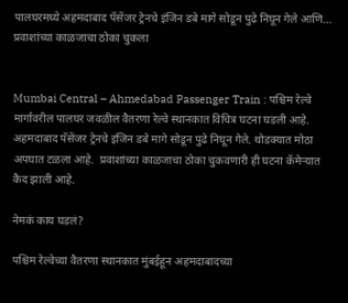पालघरमध्ये अहमदाबाद पॅसेंजर ट्रेनचे इंजिन डबे मागे सोडून पुढे निघून गेले आणि… प्रवाशांच्या काळजाचा ठोका चुकला


Mumbai Central – Ahmedabad Passenger Train : पश्चिम रेल्वे मार्गावरील पालघर जवळील वैतरणा रेल्वे स्थानकात विचित्र घटना घडली आहे. अहमदाबाद पॅसेंजर ट्रेनचे इंजिन डबे मागे सोडून पुढे निघून गेले. थोडक्यात मोठा अपघात टळला आहे.  प्रवाशांच्या काळजाचा ठोका चुकवणारी ही घटना कॅमेऱ्यात कैद झाली आहे.

नेमकं काय घडलं?

पश्चिम रेल्वेच्या वैतरणा स्थानकात मुंबईहून अहमदाबादच्या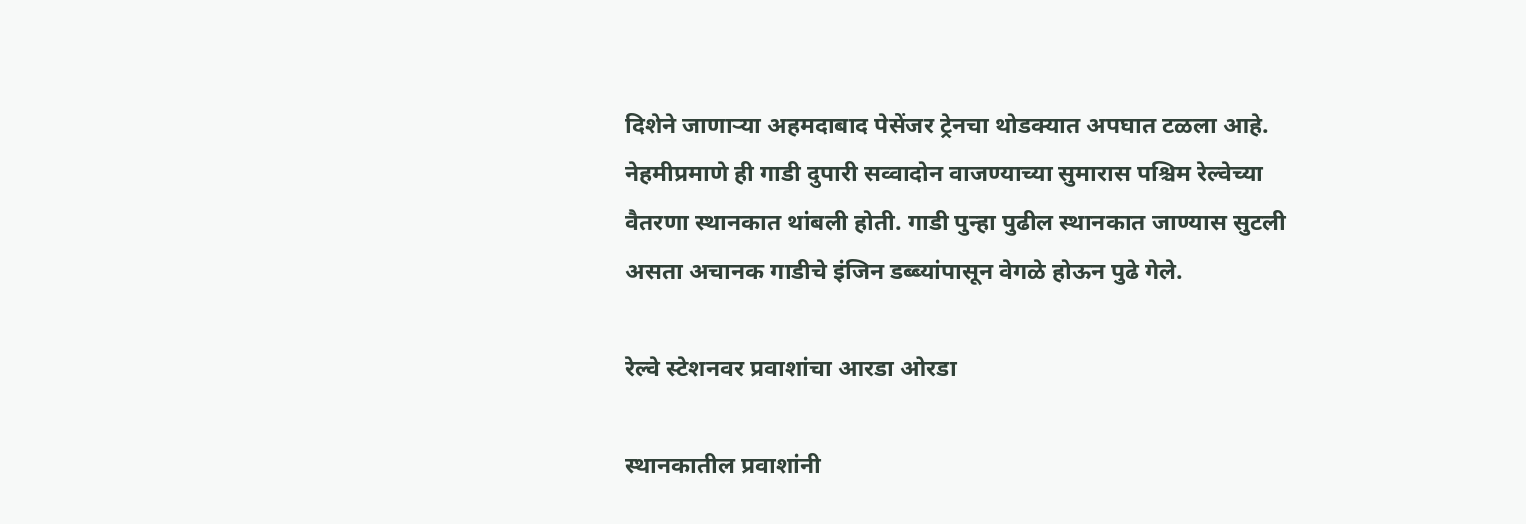दिशेने जाणाऱ्या अहमदाबाद पेसेंजर ट्रेनचा थोडक्यात अपघात टळला आहे. नेहमीप्रमाणे ही गाडी दुपारी सव्वादोन वाजण्याच्या सुमारास पश्चिम रेल्वेच्या वैतरणा स्थानकात थांबली होती. गाडी पुन्हा पुढील स्थानकात जाण्यास सुटली असता अचानक गाडीचे इंजिन डब्ब्यांपासून वेगळे होऊन पुढे गेले.

रेल्वे स्टेशनवर प्रवाशांचा आरडा ओरडा

स्थानकातील प्रवाशांनी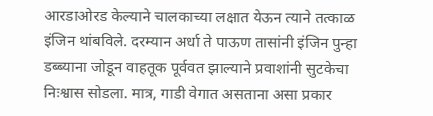आरडाओरड केल्याने चालकाच्या लक्षात येऊन त्याने तत्काळ इंजिन थांबविले. दरम्यान अर्धा ते पाऊण तासांनी इंजिन पुन्हा डब्ब्याना जोडून वाहतूक पूर्ववत झाल्याने प्रवाशांनी सुटकेचा निःश्वास सोडला. मात्र, गाडी वेगात असताना असा प्रकार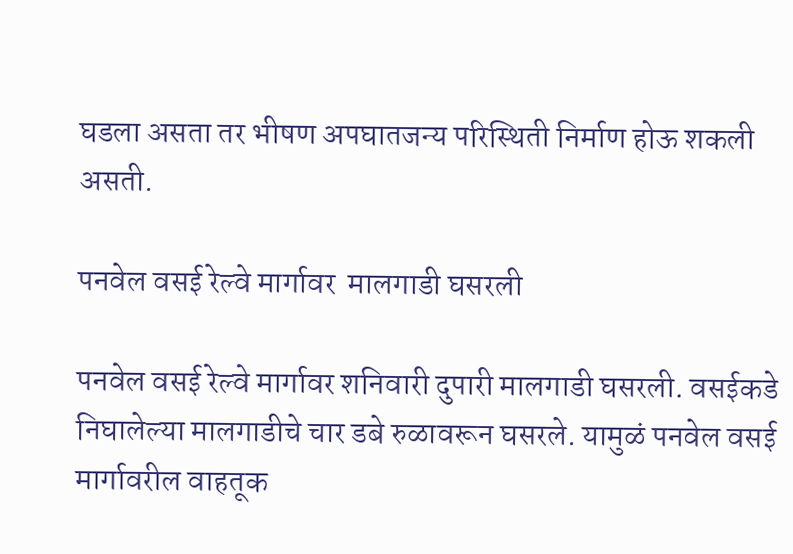घडला असता तर भीषण अपघातजन्य परिस्थिती निर्माण होऊ शकली असती.

पनवेल वसई रेल्वे मार्गावर  मालगाडी घसरली

पनवेल वसई रेल्वे मार्गावर शनिवारी दुपारी मालगाडी घसरली. वसईकडे निघालेल्या मालगाडीचे चार डबे रुळावरून घसरले. यामुळं पनवेल वसई मार्गावरील वाहतूक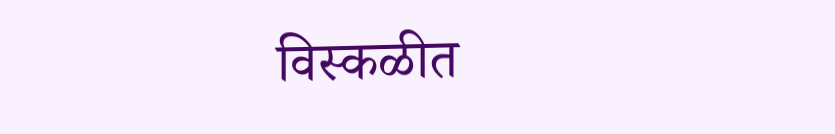विस्कळीत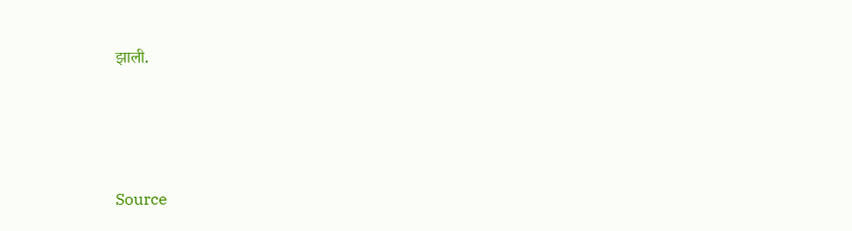झाली.





Source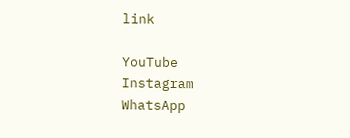link

YouTube
Instagram
WhatsApp